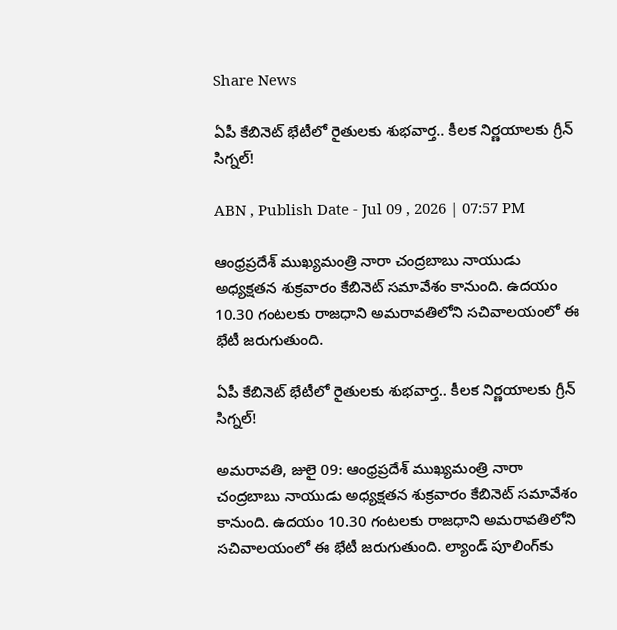Share News

ఏపీ కేబినెట్‌ భేటీలో రైతులకు శుభవార్త.. కీలక నిర్ణయాలకు గ్రీన్ సిగ్నల్!

ABN , Publish Date - Jul 09 , 2026 | 07:57 PM

ఆంధ్రప్రదేశ్ ముఖ్యమంత్రి నారా చంద్రబాబు నాయుడు అధ్యక్షతన శుక్రవారం కేబినెట్ సమావేశం కానుంది. ఉదయం 10.30 గంటలకు రాజధాని అమరావతిలోని సచివాలయంలో ఈ భేటీ జరుగుతుంది.

ఏపీ కేబినెట్‌ భేటీలో రైతులకు శుభవార్త.. కీలక నిర్ణయాలకు గ్రీన్ సిగ్నల్!

అమ‌రావ‌తి, జులై 09: ఆంధ్రప్రదేశ్ ముఖ్యమంత్రి నారా చంద్రబాబు నాయుడు అధ్యక్షతన శుక్రవారం కేబినెట్ సమావేశం కానుంది. ఉదయం 10.30 గంటలకు రాజధాని అమరావతిలోని సచివాలయంలో ఈ భేటీ జరుగుతుంది. ల్యాండ్ పూలింగ్‌కు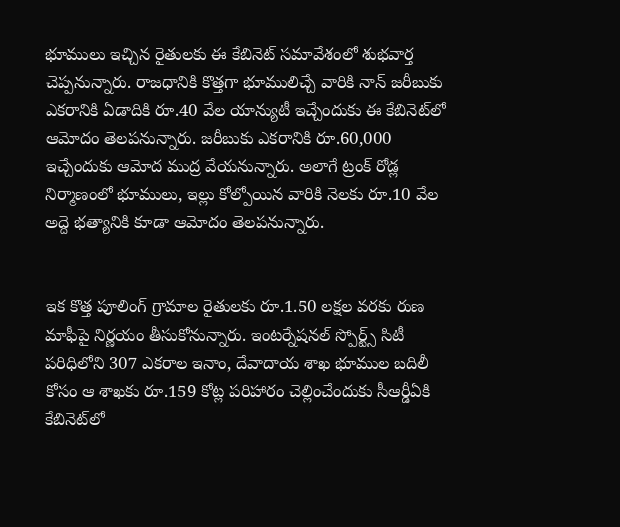భూములు ఇచ్చిన రైతులకు ఈ కేబినెట్ సమావేశంలో శుభవార్త చెప్పనున్నారు. రాజ‌ధానికి కొత్తగా భూములిచ్చే వారికి నాన్ జరీబుకు ఎక‌రానికి ఏడాదికి రూ.40 వేల యాన్యుటీ ఇచ్చేందుకు ఈ కేబినెట్‌లో ఆమోదం తెల‌ప‌నున్నారు. జరీబుకు ఎకరానికి రూ.60,000 ఇచ్చేందుకు ఆమోద ముద్ర వేయనున్నారు. అలాగే ట్రంక్ రోడ్ల నిర్మాణంలో భూములు, ఇల్లు కోల్పోయిన వారికి నెలకు రూ.10 వేల అద్దె భత్యానికి కూడా ఆమోదం తెల‌ప‌నున్నారు.


ఇక కొత్త పూలింగ్ గ్రామాల రైతులకు రూ.1.50 లక్షల వరకు రుణ మాఫీపై నిర్ణయం తీసుకోనున్నారు. ఇంటర్నేషనల్ స్పోర్ట్స్ సిటీ పరిధిలోని 307 ఎకరాల ఇనాం, దేవాదాయ శాఖ భూముల బదిలీ కోసం ఆ శాఖకు రూ.159 కోట్ల పరిహారం చెల్లించేందుకు సీఆర్డీఏకి కేబినెట్‌లో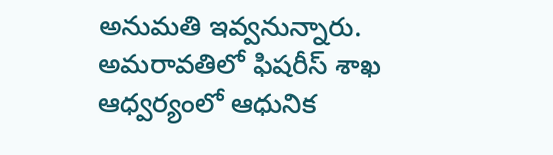అనుమ‌తి ఇవ్వ‌నున్నారు. అమరావతిలో ఫిషరీస్ శాఖ ఆధ్వర్యంలో ఆధునిక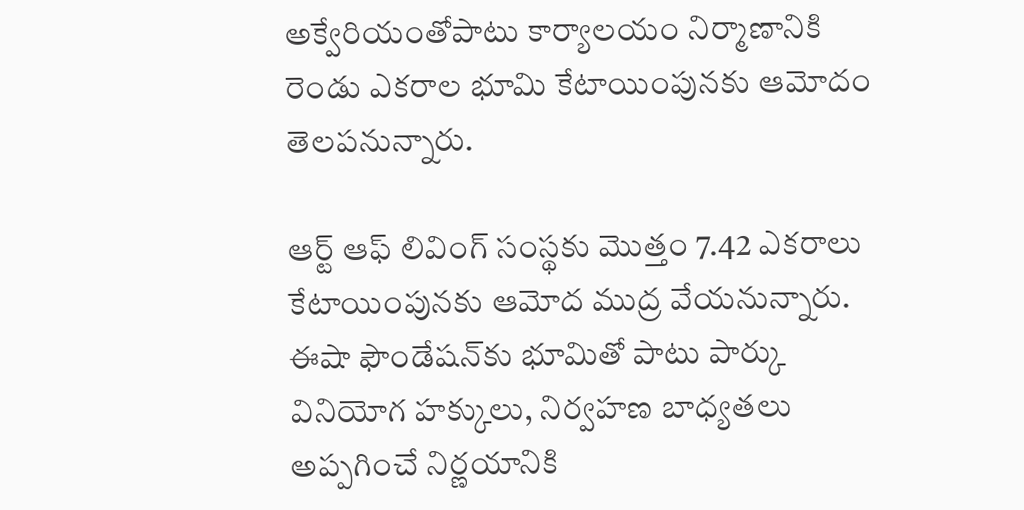అక్వేరియంతోపాటు కార్యాలయం నిర్మాణానికి రెండు ఎకరాల భూమి కేటాయింపునకు ఆమోదం తెల‌ప‌నున్నారు.

ఆర్ట్ ఆఫ్ లివింగ్ సంస్థకు మొత్తం 7.42 ఎకరాలు కేటాయింపునకు ఆమోద ముద్ర వేయనున్నారు. ఈషా ఫౌండేషన్‌కు భూమితో పాటు పార్కు వినియోగ హక్కులు, నిర్వహణ బాధ్యతలు అప్ప‌గించే నిర్ణ‌యానికి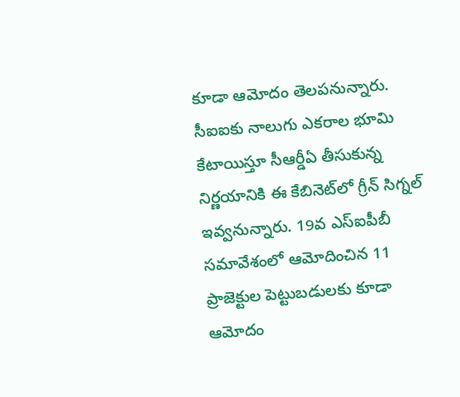కూడా ఆమోదం తెలపనున్నారు. సీఐఐకు నాలుగు ఎకరాల భూమి కేటాయిస్తూ సీఆర్డీఏ తీసుకున్న నిర్ణ‌యానికి ఈ కేబినెట్‌లో గ్రీన్ సిగ్న‌ల్ ఇవ్వ‌నున్నారు. 19వ ఎస్ఐపీబీ సమావేశంలో ఆమోదించిన‌ 11 ప్రాజెక్టుల పెట్టుబ‌డుల‌కు కూడా ఆమోదం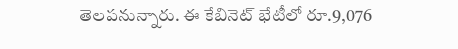తెల‌ప‌నున్నారు. ఈ కేబినెట్ భేటీలో రూ.9,076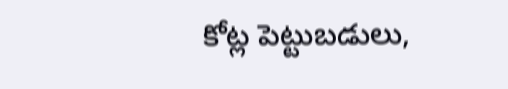కోట్ల పెట్టుబడులు,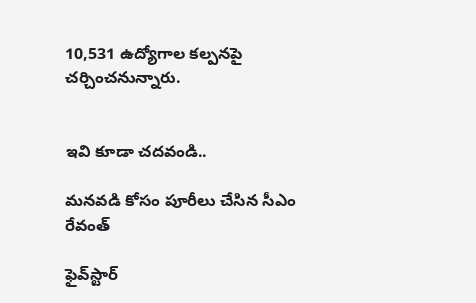10,531 ఉద్యోగాల క‌ల్ప‌నపై చర్చించనున్నారు.


ఇవి కూడా చదవండి..

మనవడి కోసం పూరీలు చేసిన సీఎం రేవంత్

ఫైవ్‌స్టార్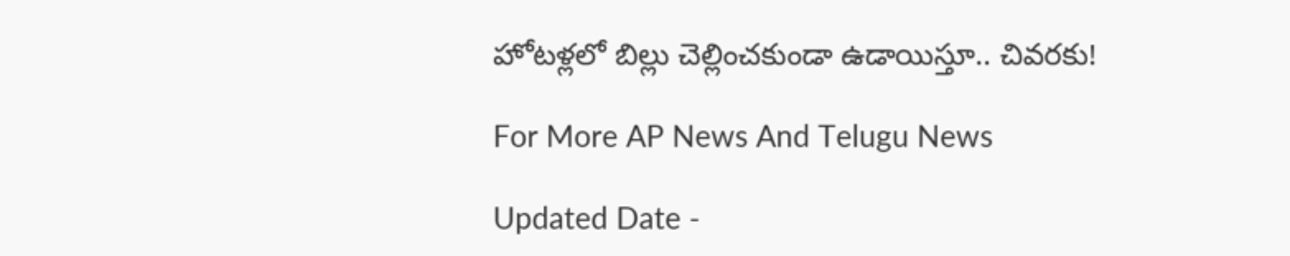హోటళ్లలో బిల్లు చెల్లించకుండా ఉడాయిస్తూ.. చివరకు!

For More AP News And Telugu News

Updated Date -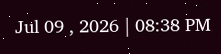Jul 09 , 2026 | 08:38 PM